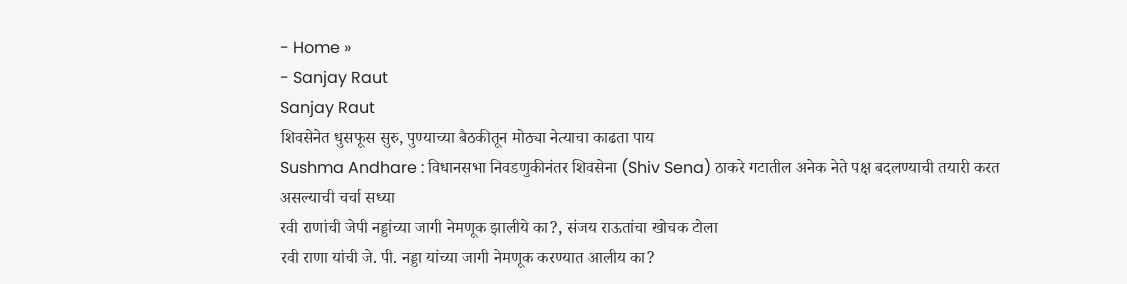- Home »
- Sanjay Raut
Sanjay Raut
शिवसेनेत धुसफूस सुरु, पुण्याच्या बैठकीतून मोठ्या नेत्याचा काढता पाय
Sushma Andhare : विधानसभा निवडणुकीनंतर शिवसेना (Shiv Sena) ठाकरे गटातील अनेक नेते पक्ष बदलण्याची तयारी करत असल्याची चर्चा सध्या
रवी राणांची जेपी नड्डांच्या जागी नेमणूक झालीये का?, संजय राऊतांचा खोचक टोला
रवी राणा यांची जे. पी. नड्डा यांच्या जागी नेमणूक करण्यात आलीय का?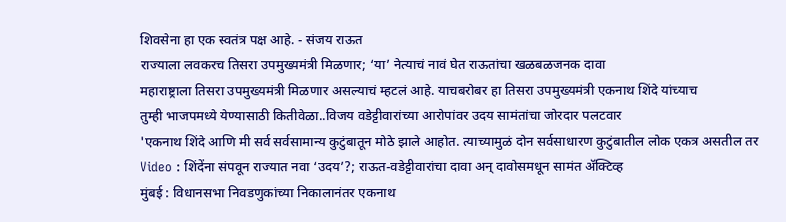शिवसेना हा एक स्वतंत्र पक्ष आहे. - संजय राऊत
राज्याला लवकरच तिसरा उपमुख्यमंत्री मिळणार; ‘या’ नेत्याचं नावं घेत राऊतांचा खळबळजनक दावा
महाराष्ट्राला तिसरा उपमुख्यमंत्री मिळणार असल्याचं म्हटलं आहे. याचबरोबर हा तिसरा उपमुख्यमंत्री एकनाथ शिंदे यांच्याच
तुम्ही भाजपमध्ये येण्यासाठी कितीवेळा..विजय वडेट्टीवारांच्या आरोपांवर उदय सामंतांचा जोरदार पलटवार
'एकनाथ शिंदे आणि मी सर्व सर्वसामान्य कुटुंबातून मोठे झाले आहोत. त्याच्यामुळं दोन सर्वसाधारण कुटुंबातील लोक एकत्र असतील तर
Video : शिंदेंना संपवून राज्यात नवा ‘उदय’?; राऊत-वडेट्टीवारांचा दावा अन् दावोसमधून सामंत ॲक्टिव्ह
मुंबई : विधानसभा निवडणुकांच्या निकालानंतर एकनाथ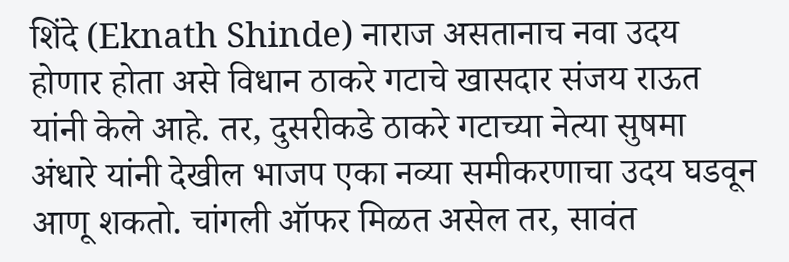शिंदे (Eknath Shinde) नाराज असतानाच नवा उदय होणार होता असे विधान ठाकरे गटाचे खासदार संजय राऊत यांनी केले आहे. तर, दुसरीकडे ठाकरे गटाच्या नेत्या सुषमा अंधारे यांनी देखील भाजप एका नव्या समीकरणाचा उदय घडवून आणू शकतो. चांगली ऑफर मिळत असेल तर, सावंत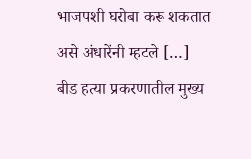भाजपशी घरोबा करू शकतात असे अंधारेंनी म्हटले […]
बीड हत्या प्रकरणातील मुख्य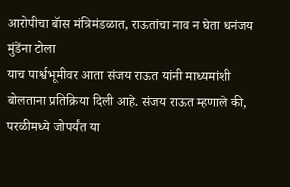आरोपीचा बॅास मंत्रिमंडळात, राऊतांचा नाव न घेता धनंजय मुंडेंना टोला
याच पार्श्वभूमीवर आता संजय राऊत यांनी माध्यमांशी बोलताना प्रतिक्रिया दिली आहे. संजय राऊत म्हणाले की, परळीमध्ये जोपर्यंत या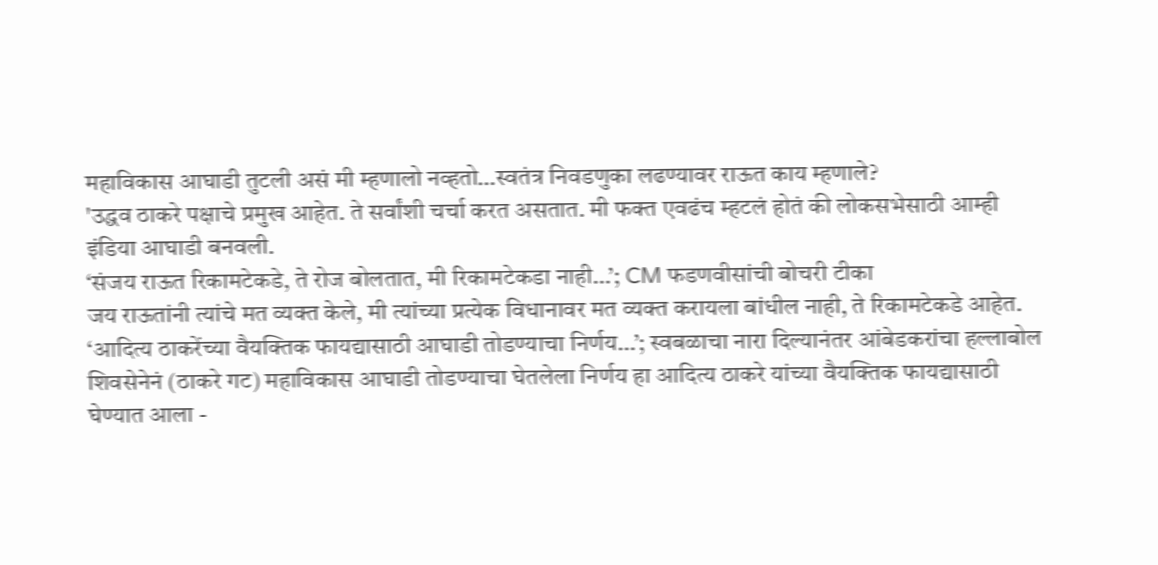महाविकास आघाडी तुटली असं मी म्हणालो नव्हतो…स्वतंत्र निवडणुका लढण्यावर राऊत काय म्हणाले?
'उद्धव ठाकरे पक्षाचे प्रमुख आहेत. ते सर्वांशी चर्चा करत असतात. मी फक्त एवढंच म्हटलं होतं की लोकसभेसाठी आम्ही इंडिया आघाडी बनवली.
‘संजय राऊत रिकामटेकडे, ते रोज बोलतात, मी रिकामटेकडा नाही…’; CM फडणवीसांची बोचरी टीका
जय राऊतांनी त्यांचे मत व्यक्त केले, मी त्यांच्या प्रत्येक विधानावर मत व्यक्त करायला बांधील नाही, ते रिकामटेकडे आहेत.
‘आदित्य ठाकरेंच्या वैयक्तिक फायद्यासाठी आघाडी तोडण्याचा निर्णय…’; स्वबळाचा नारा दिल्यानंतर आंबेडकरांचा हल्लाबोल
शिवसेनेनं (ठाकरे गट) महाविकास आघाडी तोडण्याचा घेतलेला निर्णय हा आदित्य ठाकरे यांच्या वैयक्तिक फायद्यासाठी घेण्यात आला -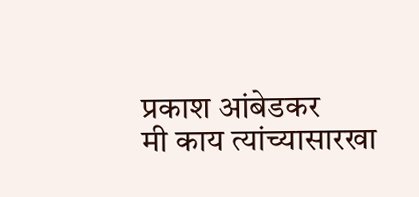प्रकाश आंबेडकर
मी काय त्यांच्यासारखा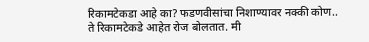रिकामटेकडा आहे का? फडणवीसांचा निशाण्यावर नक्की कोण..
ते रिकामटेकडे आहेत रोज बोलतात. मी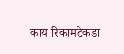काय रिकामटेकडा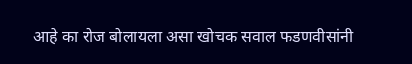आहे का रोज बोलायला असा खोचक सवाल फडणवीसांनी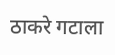ठाकरे गटाला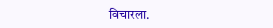विचारला.